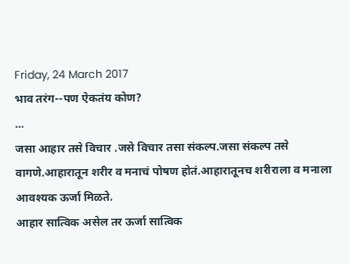Friday, 24 March 2017
भाव तरंग--पण ऐकतंय कोण?
...
जसा आहार तसे विचार .जसे विचार तसा संकल्प.जसा संकल्प तसे
वागणे.आहारातून शरीर व मनाचं पोषण होतं.आहारातूनच शरीराला व मनाला आवश्यक ऊर्जा मिळते.
आहार सात्विक असेल तर ऊर्जा सात्विक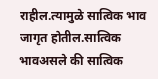राहील.त्यामुळे सात्विक भाव
जागृत होतील.सात्विक भावअसले की सात्विक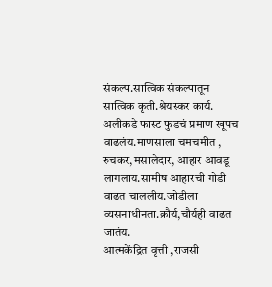संकल्प.सात्विक संकल्पातून
सात्विक कृती.श्रेयस्कर कार्य.
अलीकडे फास्ट फुडचं प्रमाण खूपच वाढलंय.माणसाला चमचमीत ,
रुचकर,मसालेदार, आहार आवडू लागलाय.सामीष आहारची गोडी वाढत चाललीय.जोडीला व्यसनाधीनता.क्रौर्य,चौर्यही वाढत जातंय.
आत्मकेंद्रित वृत्ती ,राजसी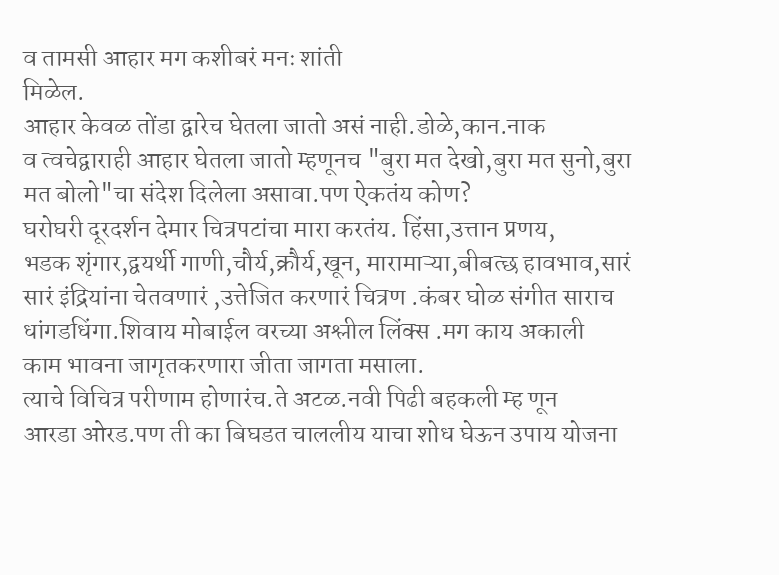व तामसी आहार मग कशीबरं मनः शांती
मिळेल.
आहार केवळ तोंडा द्वारेच घेतला जातो असं नाही.डोळे,कान.नाक
व त्वचेद्वाराही आहार घेतला जातो म्हणूनच "बुरा मत देखो,बुरा मत सुनो,बुरा
मत बोलो"चा संदेश दिलेला असावा.पण ऐकतंय कोण?
घरोघरी दूरदर्शन देमार चित्रपटांचा मारा करतंय. हिंसा,उत्तान प्रणय,
भडक शृंगार,द्वयर्थी गाणी,चौर्य,क्रौर्य,खून, मारामाऱ्या,बीबत्छ हावभाव,सारं
सारं इंद्रियांना चेतवणारं ,उत्तेजित करणारं चित्रण .कंबर घोळ संगीत साराच
धांगडधिंगा.शिवाय मोबाईल वरच्या अश्लील लिंक्स .मग काय अकाली
काम भावना जागृतकरणारा जीता जागता मसाला.
त्याचे विचित्र परीणाम होणारंच.ते अटळ.नवी पिढी बहकली म्ह णून
आरडा ओरड.पण ती का बिघडत चाललीय याचा शोध घेऊन उपाय योजना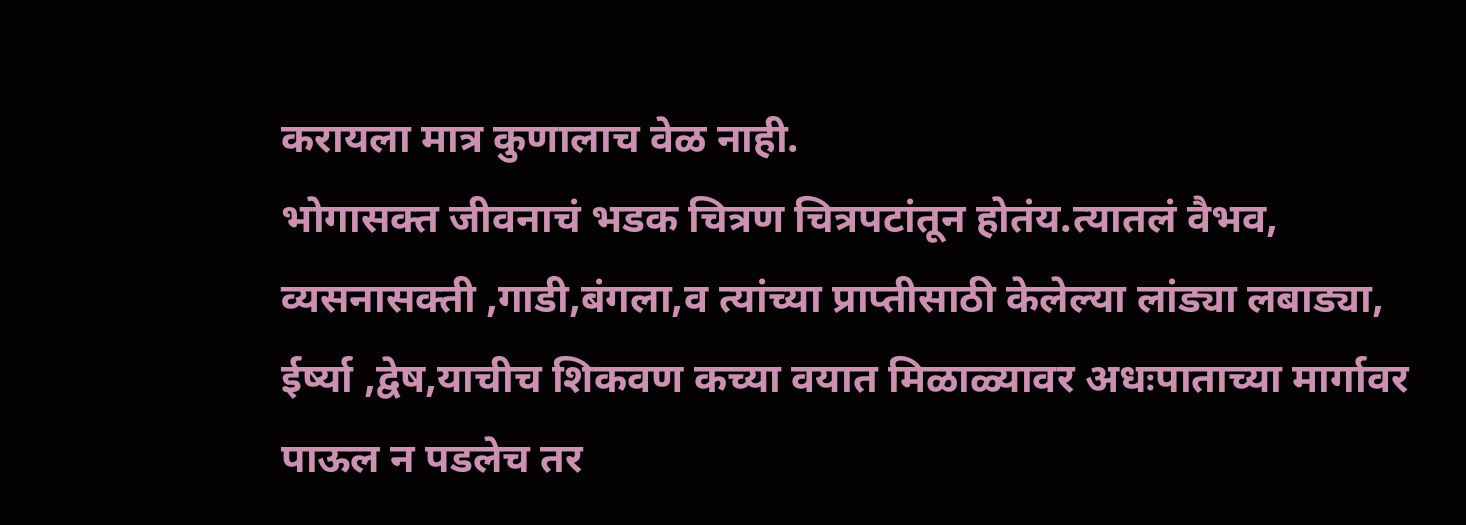करायला मात्र कुणालाच वेळ नाही.
भोगासक्त जीवनाचं भडक चित्रण चित्रपटांतून होतंय.त्यातलं वैभव,
व्यसनासक्ती ,गाडी,बंगला,व त्यांच्या प्राप्तीसाठी केलेल्या लांड्या लबाड्या,
ईर्ष्या ,द्वेष,याचीच शिकवण कच्या वयात मिळाळ्यावर अधःपाताच्या मार्गावर
पाऊल न पडलेच तर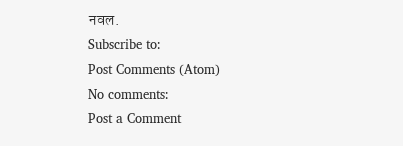नवल.
Subscribe to:
Post Comments (Atom)
No comments:
Post a Comment